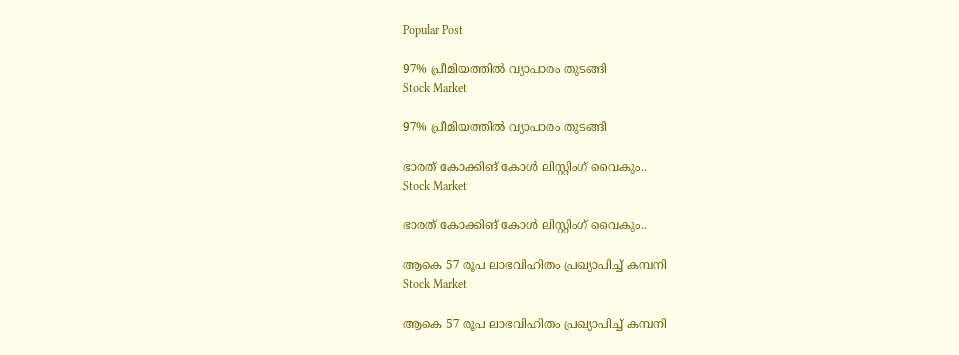Popular Post

97% പ്രീമിയത്തിൽ വ്യാപാരം തുടങ്ങി
Stock Market

97% പ്രീമിയത്തിൽ വ്യാപാരം തുടങ്ങി

ഭാരത് കോക്കിങ്‌ കോൾ ലിസ്റ്റിംഗ് വൈകും..
Stock Market

ഭാരത് കോക്കിങ്‌ കോൾ ലിസ്റ്റിംഗ് വൈകും..

ആകെ 57 രൂപ ലാഭവിഹിതം പ്രഖ്യാപിച്ച് കമ്പനി
Stock Market

ആകെ 57 രൂപ ലാഭവിഹിതം പ്രഖ്യാപിച്ച് കമ്പനി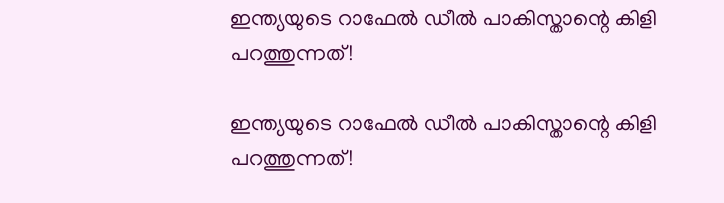ഇന്ത്യയുടെ റാഫേല്‍ ഡീല്‍ പാകിസ്താന്റെ കിളി പറത്തുന്നത്!

ഇന്ത്യയുടെ റാഫേല്‍ ഡീല്‍ പാകിസ്താന്റെ കിളി പറത്തുന്നത്!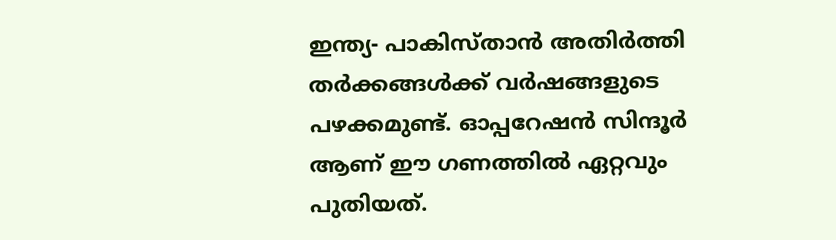ഇന്ത്യ- പാകിസ്താന്‍ അതിര്‍ത്തി തര്‍ക്കങ്ങള്‍ക്ക് വര്‍ഷങ്ങളുടെ പഴക്കമുണ്ട്. ഓപ്പറേഷന്‍ സിന്ദൂര്‍ ആണ് ഈ ഗണത്തില്‍ ഏറ്റവും പുതിയത്.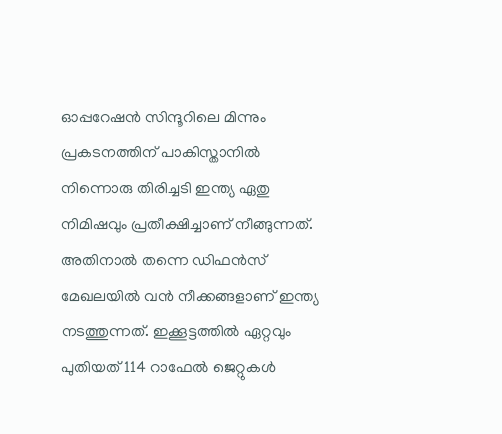ഓപ്പറേഷന്‍ സിന്ദൂറിലെ മിന്നും പ്രകടനത്തിന് പാകിസ്താനില്‍ നിന്നൊരു തിരിച്ചടി ഇന്ത്യ ഏതു നിമിഷവും പ്രതീക്ഷിച്ചാണ് നീങ്ങുന്നത്. അതിനാല്‍ തന്നെ ഡിഫന്‍സ് മേഖലയില്‍ വന്‍ നീക്കങ്ങളാണ് ഇന്ത്യ നടത്തുന്നത്. ഇക്കൂട്ടത്തില്‍ ഏറ്റവും പുതിയത് 114 റാഫേല്‍ ജെറ്റുകള്‍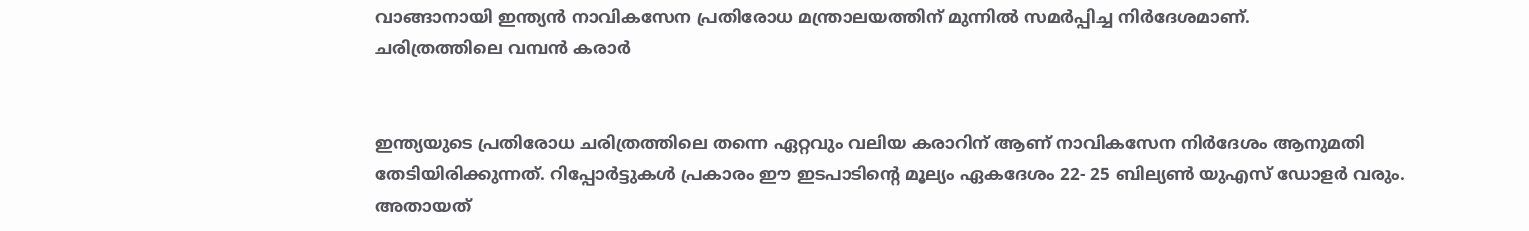വാങ്ങാനായി ഇന്ത്യന്‍ നാവികസേന പ്രതിരോധ മന്ത്രാലയത്തിന് മുന്നില്‍ സമര്‍പ്പിച്ച നിര്‍ദേശമാണ്.
ചരിത്രത്തിലെ വമ്പന്‍ കരാര്‍


ഇന്ത്യയുടെ പ്രതിരോധ ചരിത്രത്തിലെ തന്നെ ഏറ്റവും വലിയ കരാറിന് ആണ് നാവികസേന നിര്‍ദേശം ആനുമതി തേടിയിരിക്കുന്നത്. റിപ്പോര്‍ട്ടുകള്‍ പ്രകാരം ഈ ഇടപാടിന്റെ മൂല്യം ഏകദേശം 22- 25 ബില്യണ്‍ യുഎസ് ഡോളര്‍ വരും. അതായത്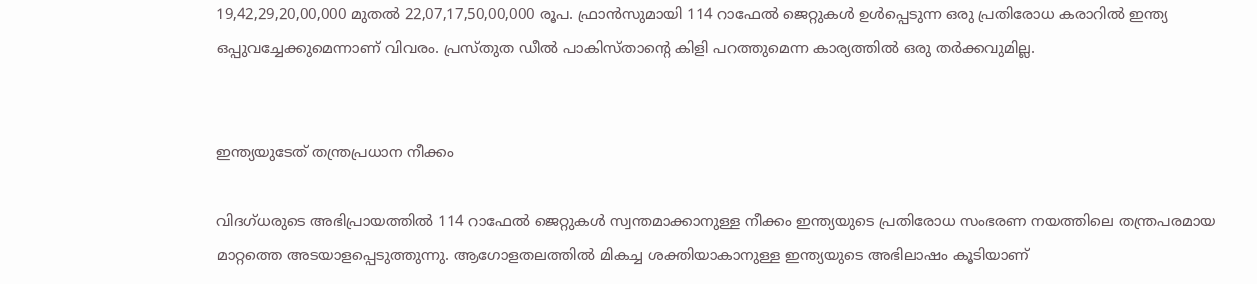19,42,29,20,00,000 മുതല്‍ 22,07,17,50,00,000 രൂപ. ഫ്രാന്‍സുമായി 114 റാഫേല്‍ ജെറ്റുകള്‍ ഉള്‍പ്പെടുന്ന ഒരു പ്രതിരോധ കരാറില്‍ ഇന്ത്യ ഒപ്പുവച്ചേക്കുമെന്നാണ് വിവരം. പ്രസ്തുത ഡീല്‍ പാകിസ്താന്റെ കിളി പറത്തുമെന്ന കാര്യത്തില്‍ ഒരു തര്‍ക്കവുമില്ല.


ഇന്ത്യയുടേത് തന്ത്രപ്രധാന നീക്കം

വിദഗ്ധരുടെ അഭിപ്രായത്തില്‍ 114 റാഫേല്‍ ജെറ്റുകള്‍ സ്വന്തമാക്കാനുള്ള നീക്കം ഇന്ത്യയുടെ പ്രതിരോധ സംഭരണ നയത്തിലെ തന്ത്രപരമായ മാറ്റത്തെ അടയാളപ്പെടുത്തുന്നു. ആഗോളതലത്തില്‍ മികച്ച ശക്തിയാകാനുള്ള ഇന്ത്യയുടെ അഭിലാഷം കൂടിയാണ്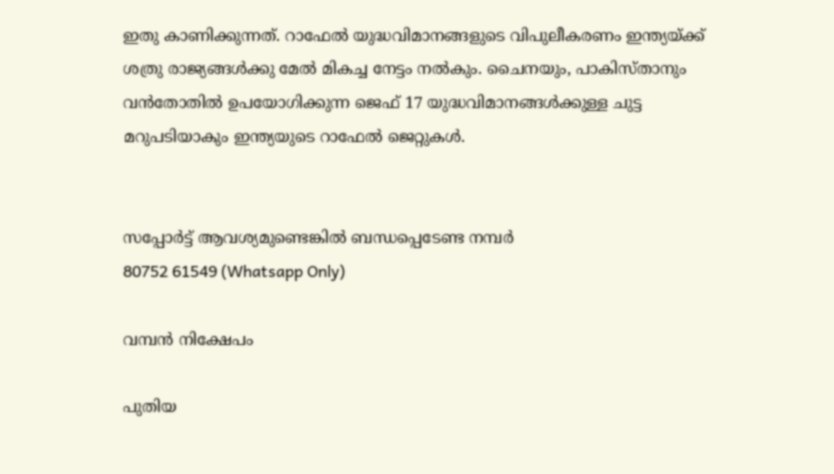ഇതു കാണിക്കുന്നത്. റാഫേല്‍ യുദ്ധവിമാനങ്ങളുടെ വിപുലീകരണം ഇന്ത്യയ്ക്ക് ശത്രു രാജ്യങ്ങള്‍ക്കു മേല്‍ മികച്ച നേട്ടം നല്‍കും. ചൈനയും, പാകിസ്താനും വന്‍തോതില്‍ ഉപയോഗിക്കുന്ന ജെഫ് 17 യുദ്ധവിമാനങ്ങള്‍ക്കുള്ള ചുട്ട മറുപടിയാകും ഇന്ത്യയുടെ റാഫേല്‍ ജെറ്റുകള്‍.


സപ്പോർട്ട് ആവശ്യമുണ്ടെങ്കിൽ ബന്ധപ്പെടേണ്ട നമ്പർ
80752 61549 (Whatsapp Only)

വമ്പന്‍ നിക്ഷേപം

പുതിയ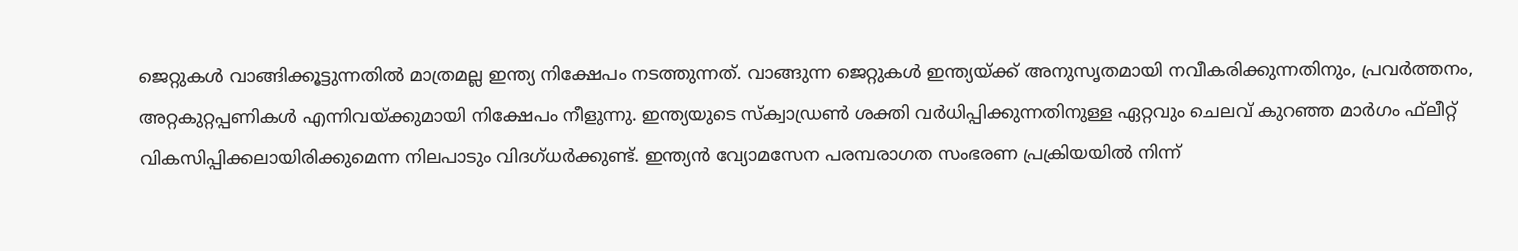ജെറ്റുകള്‍ വാങ്ങിക്കൂട്ടുന്നതില്‍ മാത്രമല്ല ഇന്ത്യ നിക്ഷേപം നടത്തുന്നത്. വാങ്ങുന്ന ജെറ്റുകള്‍ ഇന്ത്യയ്ക്ക് അനുസൃതമായി നവീകരിക്കുന്നതിനും, പ്രവര്‍ത്തനം, അറ്റകുറ്റപ്പണികള്‍ എന്നിവയ്ക്കുമായി നിക്ഷേപം നീളുന്നു. ഇന്ത്യയുടെ സ്‌ക്വാഡ്രണ്‍ ശക്തി വര്‍ധിപ്പിക്കുന്നതിനുള്ള ഏറ്റവും ചെലവ് കുറഞ്ഞ മാര്‍ഗം ഫ്‌ലീറ്റ് വികസിപ്പിക്കലായിരിക്കുമെന്ന നിലപാടും വിദഗ്ധര്‍ക്കുണ്ട്. ഇന്ത്യന്‍ വ്യോമസേന പരമ്പരാഗത സംഭരണ പ്രക്രിയയില്‍ നിന്ന്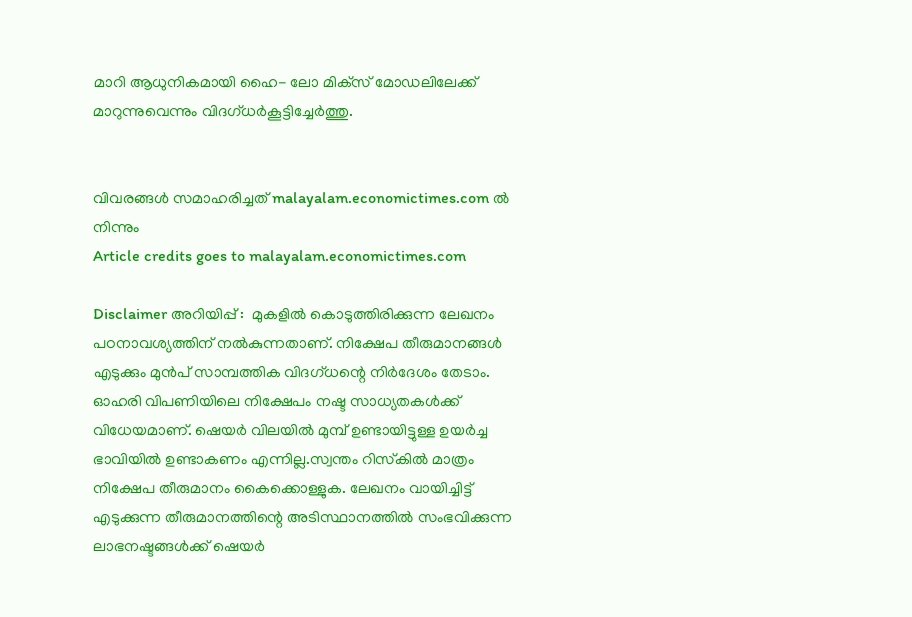മാറി ആധുനികമായി ഹൈ- ലോ മിക്‌സ് മോഡലിലേക്ക് മാറുന്നുവെന്നും വിദഗ്ധര്‍കൂട്ടിച്ചേര്‍ത്തു.


വിവരങ്ങൾ സമാഹരിച്ചത് malayalam.economictimes.com ൽ നിന്നും
Article credits goes to malayalam.economictimes.com

Disclaimer അറിയിപ്പ് :  മുകളില്‍ കൊടുത്തിരിക്കുന്ന ലേഖനം പഠനാവശ്യത്തിന് നൽകുന്നതാണ്. നിക്ഷേപ തീരുമാനങ്ങള്‍ എടുക്കും മുന്‍പ് സാമ്പത്തിക വിദഗ്ധന്റെ നിര്‍ദേശം തേടാം. ഓഹരി വിപണിയിലെ നിക്ഷേപം നഷ്ട സാധ്യതകള്‍ക്ക് വിധേയമാണ്. ഷെയർ വിലയിൽ മുമ്പ് ഉണ്ടായിട്ടുള്ള ഉയർച്ച ഭാവിയിൽ ഉണ്ടാകണം എന്നില്ല.സ്വന്തം റിസ്‌കില്‍ മാത്രം നിക്ഷേപ തീരുമാനം കൈക്കൊള്ളുക. ലേഖനം വായിച്ചിട്ട് എടുക്കുന്ന തീരുമാനത്തിന്റെ അടിസ്ഥാനത്തില്‍ സംഭവിക്കുന്ന ലാഭനഷ്ടങ്ങള്‍ക്ക് ഷെയർ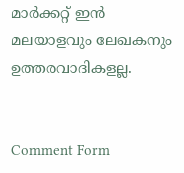മാർക്കറ്റ് ഇൻ മലയാളവും ലേഖകനും  ഉത്തരവാദികളല്ല.


Comment Form